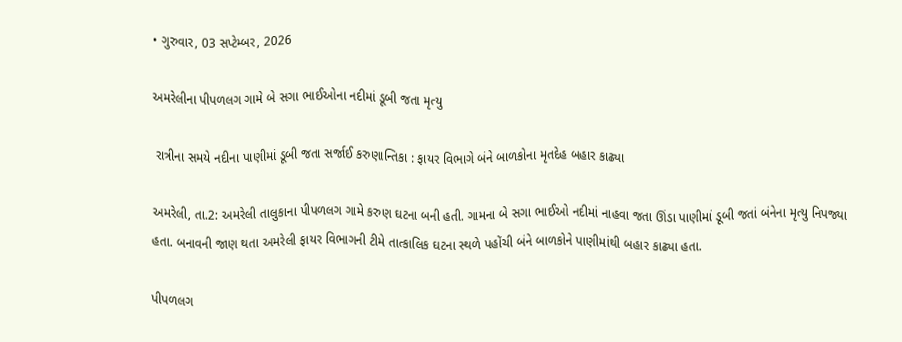• ગુરુવાર, 03 સપ્ટેમ્બર, 2026

અમરેલીના પીપળલગ ગામે બે સગા ભાઈઓના નદીમાં ડૂબી જતા મૃત્યુ

 રાત્રીના સમયે નદીના પાણીમાં ડૂબી જતા સર્જાઈ કરુણાન્તિકા : ફાયર વિભાગે બંને બાળકોના મૃતદેહ બહાર કાઢ્યા

અમરેલી, તા.2: અમરેલી તાલુકાના પીપળલગ ગામે કરુણ ઘટના બની હતી. ગામના બે સગા ભાઈઓ નદીમાં નાહવા જતા ઊંડા પાણીમાં ડૂબી જતાં બંનેના મૃત્યુ નિપજ્યા હતા. બનાવની જાણ થતા અમરેલી ફાયર વિભાગની ટીમે તાત્કાલિક ઘટના સ્થળે પહોંચી બંને બાળકોને પાણીમાંથી બહાર કાઢ્યા હતા.

પીપળલગ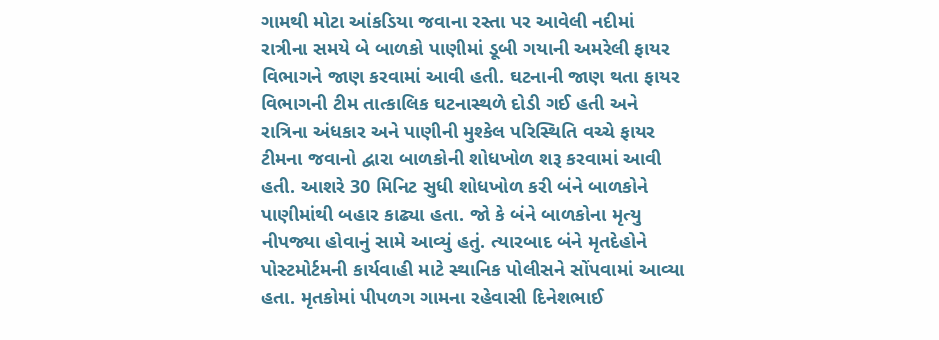ગામથી મોટા આંકડિયા જવાના રસ્તા પર આવેલી નદીમાં રાત્રીના સમયે બે બાળકો પાણીમાં ડૂબી ગયાની અમરેલી ફાયર વિભાગને જાણ કરવામાં આવી હતી. ઘટનાની જાણ થતા ફાયર વિભાગની ટીમ તાત્કાલિક ઘટનાસ્થળે દોડી ગઈ હતી અને  રાત્રિના અંધકાર અને પાણીની મુશ્કેલ પરિસ્થિતિ વચ્ચે ફાયર ટીમના જવાનો દ્વારા બાળકોની શોધખોળ શરૂ કરવામાં આવી હતી. આશરે 30 મિનિટ સુધી શોધખોળ કરી બંને બાળકોને પાણીમાંથી બહાર કાઢ્યા હતા. જો કે બંને બાળકોના મૃત્યુ નીપજ્યા હોવાનું સામે આવ્યું હતું. ત્યારબાદ બંને મૃતદેહોને પોસ્ટમોર્ટમની કાર્યવાહી માટે સ્થાનિક પોલીસને સોંપવામાં આવ્યા હતા. મૃતકોમાં પીપળગ ગામના રહેવાસી દિનેશભાઈ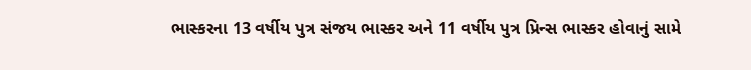ભાસ્કરના 13 વર્ષીય પુત્ર સંજય ભાસ્કર અને 11 વર્ષીય પુત્ર પ્રિન્સ ભાસ્કર હોવાનું સામે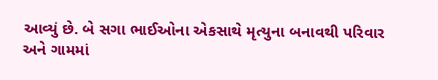આવ્યું છે. બે સગા ભાઈઓના એકસાથે મૃત્યુના બનાવથી પરિવાર અને ગામમાં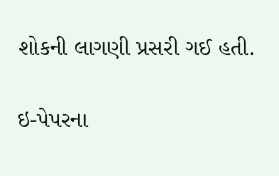શોકની લાગણી પ્રસરી ગઈ હતી.

ઇ-પેપરના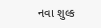નવા શુલ્ક